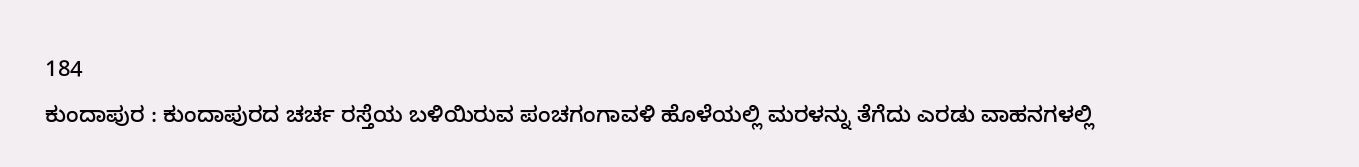184
ಕುಂದಾಪುರ : ಕುಂದಾಪುರದ ಚರ್ಚ ರಸ್ತೆಯ ಬಳಿಯಿರುವ ಪಂಚಗಂಗಾವಳಿ ಹೊಳೆಯಲ್ಲಿ ಮರಳನ್ನು ತೆಗೆದು ಎರಡು ವಾಹನಗಳಲ್ಲಿ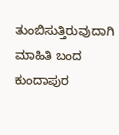ತುಂಬಿಸುತ್ತಿರುವುದಾಗಿ ಮಾಹಿತಿ ಬಂದ ಕುಂದಾಪುರ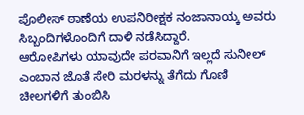ಪೊಲೀಸ್ ಠಾಣೆಯ ಉಪನಿರೀಕ್ಷಕ ನಂಜಾನಾಯ್ಕ ಅವರು ಸಿಬ್ಬಂದಿಗಳೊಂದಿಗೆ ದಾಳಿ ನಡೆಸಿದ್ದಾರೆ.
ಆರೋಪಿಗಳು ಯಾವುದೇ ಪರವಾನಿಗೆ ಇಲ್ಲದೆ ಸುನೀಲ್ ಎಂಬಾನ ಜೊತೆ ಸೇರಿ ಮರಳನ್ನು ತೆಗೆದು ಗೊಣಿ ಚೀಲಗಳಿಗೆ ತುಂಬಿಸಿ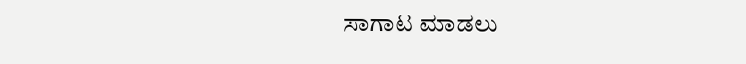ಸಾಗಾಟ ಮಾಡಲು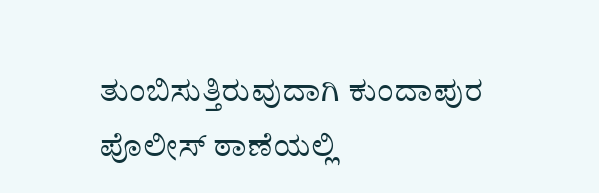ತುಂಬಿಸುತ್ತಿರುವುದಾಗಿ ಕುಂದಾಪುರ ಪೊಲೀಸ್ ಠಾಣೆಯಲ್ಲಿ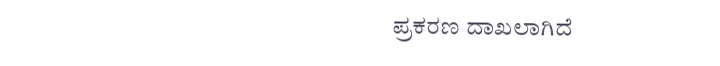ಪ್ರಕರಣ ದಾಖಲಾಗಿದೆ